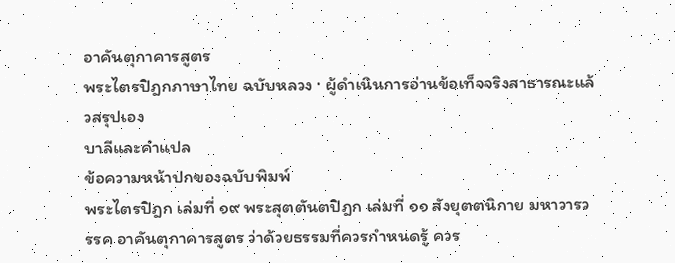อาคันตุกาคารสูตร
พระไตรปิฎกภาษาไทย ฉบับหลวง · ผู้ดำเนินการอ่านข้อเท็จจริงสาธารณะแล้วสรุปเอง
บาลีและคำแปล
ข้อความหน้าปกของฉบับพิมพ์
พระไตรปิฎก เล่มที่ ๑๙ พระสุตตันตปิฎก เล่มที่ ๑๑ สังยุตตนิกาย มหาวารวรรค อาคันตุกาคารสูตร ว่าด้วยธรรมที่ควรกำหนดรู้ ควร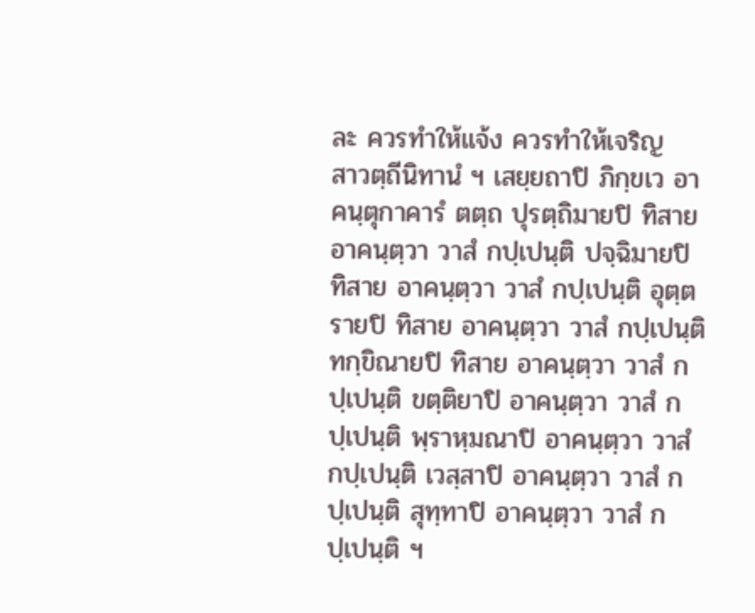ละ ควรทำให้แจ้ง ควรทำให้เจริญ
สาวตฺถีนิทานํ ฯ เสยฺยถาปิ ภิกฺขเว อาคนฺตุกาคารํ ตตฺถ ปุรตฺถิมายปิ ทิสาย อาคนฺตฺวา วาสํ กปฺเปนฺติ ปจฺฉิมายปิ ทิสาย อาคนฺตฺวา วาสํ กปฺเปนฺติ อุตฺตรายปิ ทิสาย อาคนฺตฺวา วาสํ กปฺเปนฺติ ทกฺขิณายปิ ทิสาย อาคนฺตฺวา วาสํ กปฺเปนฺติ ขตฺติยาปิ อาคนฺตฺวา วาสํ กปฺเปนฺติ พฺราหฺมณาปิ อาคนฺตฺวา วาสํ กปฺเปนฺติ เวสฺสาปิ อาคนฺตฺวา วาสํ กปฺเปนฺติ สุทฺทาปิ อาคนฺตฺวา วาสํ กปฺเปนฺติ ฯ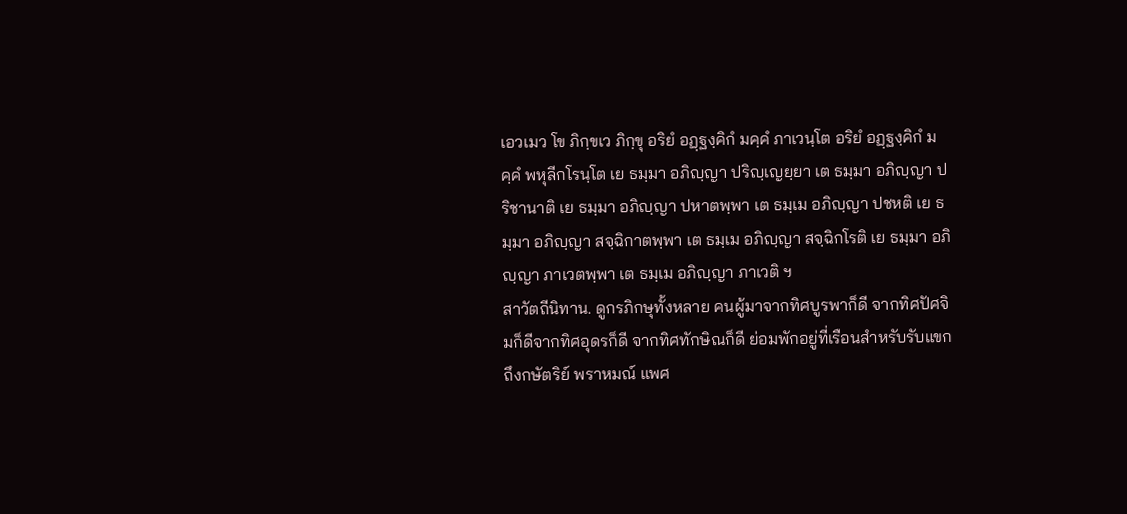เอวเมว โข ภิกฺขเว ภิกฺขุ อริยํ อฏฺฐงฺคิกํ มคฺคํ ภาเวนฺโต อริยํ อฏฺฐงฺคิกํ มคฺคํ พหุลีกโรนฺโต เย ธมฺมา อภิญฺญา ปริญฺเญยฺยา เต ธมฺมา อภิญฺญา ปริชานาติ เย ธมฺมา อภิญฺญา ปหาตพฺพา เต ธมฺเม อภิญฺญา ปชหติ เย ธมฺมา อภิญฺญา สจฺฉิกาตพฺพา เต ธมฺเม อภิญฺญา สจฺฉิกโรติ เย ธมฺมา อภิญฺญา ภาเวตพฺพา เต ธมฺเม อภิญฺญา ภาเวติ ฯ
สาวัตถีนิทาน. ดูกรภิกษุทั้งหลาย คนผู้มาจากทิศบูรพาก็ดี จากทิศปัศจิมก็ดีจากทิศอุดรก็ดี จากทิศทักษิณก็ดี ย่อมพักอยู่ที่เรือนสำหรับรับแขก ถึงกษัตริย์ พราหมณ์ แพศ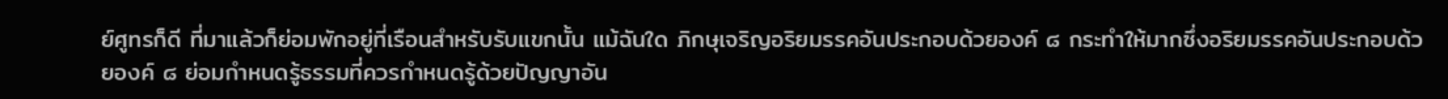ย์ศูทรก็ดี ที่มาแล้วก็ย่อมพักอยู่ที่เรือนสำหรับรับแขกนั้น แม้ฉันใด ภิกษุเจริญอริยมรรคอันประกอบด้วยองค์ ๘ กระทำให้มากซึ่งอริยมรรคอันประกอบด้วยองค์ ๘ ย่อมกำหนดรู้ธรรมที่ควรกำหนดรู้ด้วยปัญญาอัน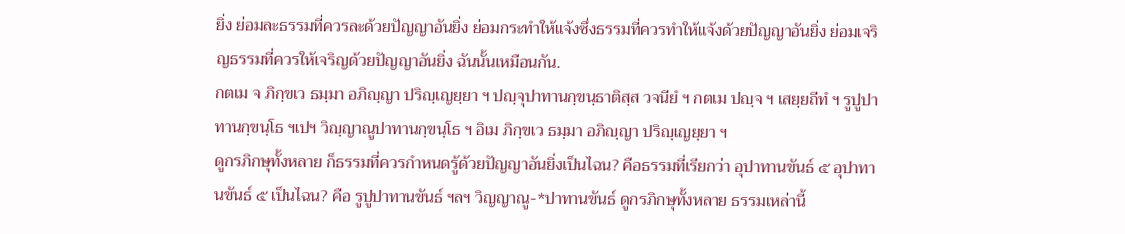ยิ่ง ย่อมละธรรมที่ควรละด้วยปัญญาอันยิ่ง ย่อมกระทำให้แจ้งซึ่งธรรมที่ควรทำให้แจ้งด้วยปัญญาอันยิ่ง ย่อมเจริญธรรมที่ควรให้เจริญด้วยปัญญาอันยิ่ง ฉันนั้นเหมือนกัน.
กตเม จ ภิกฺขเว ธมฺมา อภิญฺญา ปริญฺเญยฺยา ฯ ปญฺจุปาทานกฺขนฺธาติสฺส วจนียํ ฯ กตเม ปญฺจ ฯ เสยฺยถีทํ ฯ รูปูปาทานกฺขนฺโธ ฯเปฯ วิญฺญาณูปาทานกฺขนฺโธ ฯ อิเม ภิกฺขเว ธมฺมา อภิญฺญา ปริญฺเญยฺยา ฯ
ดูกรภิกษุทั้งหลาย ก็ธรรมที่ควรกำหนดรู้ด้วยปัญญาอันยิ่งเป็นไฉน? คือธรรมที่เรียกว่า อุปาทานขันธ์ ๕ อุปาทานขันธ์ ๕ เป็นไฉน? คือ รูปูปาทานขันธ์ ฯลฯ วิญญาณู-*ปาทานขันธ์ ดูกรภิกษุทั้งหลาย ธรรมเหล่านี้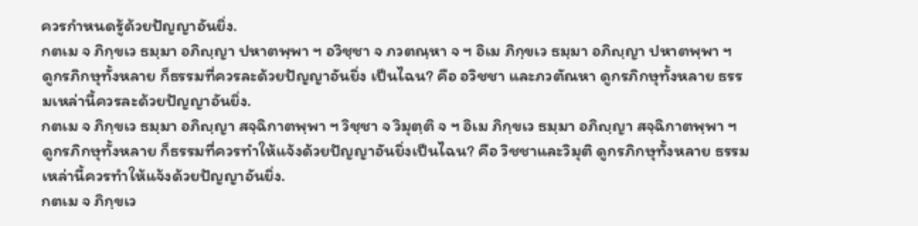ควรกำหนดรู้ด้วยปัญญาอันยิ่ง.
กตเม จ ภิกฺขเว ธมฺมา อภิญฺญา ปหาตพฺพา ฯ อวิชฺชา จ ภวตณฺหา จ ฯ อิเม ภิกฺขเว ธมฺมา อภิญฺญา ปหาตพฺพา ฯ
ดูกรภิกษุทั้งหลาย ก็ธรรมที่ควรละด้วยปัญญาอันยิ่ง เป็นไฉน? คือ อวิชชา และภวตัณหา ดูกรภิกษุทั้งหลาย ธรรมเหล่านี้ควรละด้วยปัญญาอันยิ่ง.
กตเม จ ภิกฺขเว ธมฺมา อภิญฺญา สจฺฉิกาตพฺพา ฯ วิชฺชา จ วิมุตฺติ จ ฯ อิเม ภิกฺขเว ธมฺมา อภิญฺญา สจฺฉิกาตพฺพา ฯ
ดูกรภิกษุทั้งหลาย ก็ธรรมที่ควรทำให้แจ้งด้วยปัญญาอันยิ่งเป็นไฉน? คือ วิชชาและวิมุติ ดูกรภิกษุทั้งหลาย ธรรมเหล่านี้ควรทำให้แจ้งด้วยปัญญาอันยิ่ง.
กตเม จ ภิกฺขเว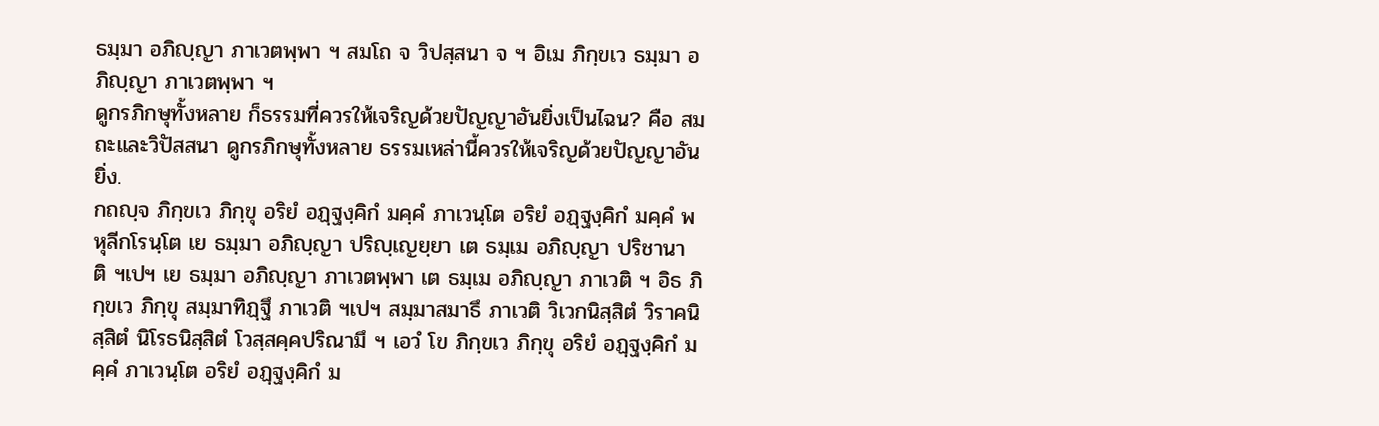ธมฺมา อภิญฺญา ภาเวตพฺพา ฯ สมโถ จ วิปสฺสนา จ ฯ อิเม ภิกฺขเว ธมฺมา อภิญฺญา ภาเวตพฺพา ฯ
ดูกรภิกษุทั้งหลาย ก็ธรรมที่ควรให้เจริญด้วยปัญญาอันยิ่งเป็นไฉน? คือ สมถะและวิปัสสนา ดูกรภิกษุทั้งหลาย ธรรมเหล่านี้ควรให้เจริญด้วยปัญญาอันยิ่ง.
กถญฺจ ภิกฺขเว ภิกฺขุ อริยํ อฏฺฐงฺคิกํ มคฺคํ ภาเวนฺโต อริยํ อฏฺฐงฺคิกํ มคฺคํ พหุลีกโรนฺโต เย ธมฺมา อภิญฺญา ปริญฺเญยฺยา เต ธมฺเม อภิญฺญา ปริชานาติ ฯเปฯ เย ธมฺมา อภิญฺญา ภาเวตพฺพา เต ธมฺเม อภิญฺญา ภาเวติ ฯ อิธ ภิกฺขเว ภิกฺขุ สมฺมาทิฏฺฐึ ภาเวติ ฯเปฯ สมฺมาสมาธึ ภาเวติ วิเวกนิสฺสิตํ วิราคนิสฺสิตํ นิโรธนิสฺสิตํ โวสฺสคฺคปริณามึ ฯ เอวํ โข ภิกฺขเว ภิกฺขุ อริยํ อฏฺฐงฺคิกํ มคฺคํ ภาเวนฺโต อริยํ อฏฺฐงฺคิกํ ม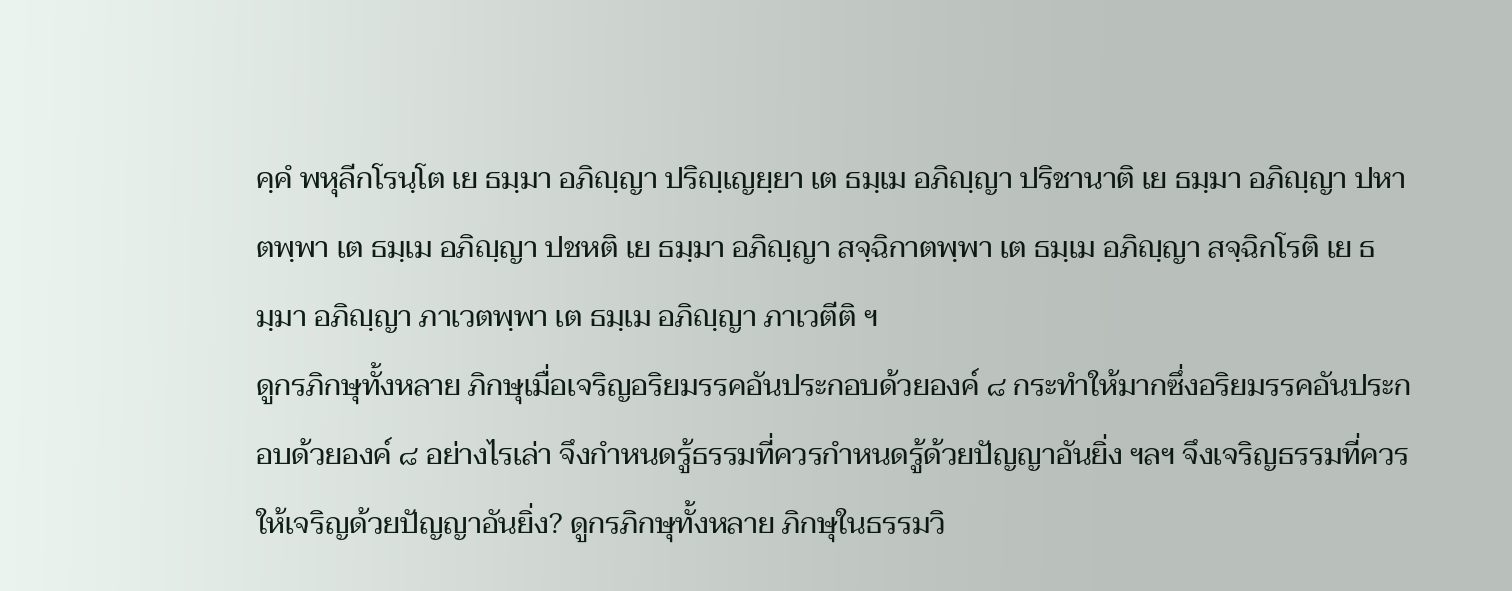คฺคํ พหุลีกโรนฺโต เย ธมฺมา อภิญฺญา ปริญฺเญยฺยา เต ธมฺเม อภิญฺญา ปริชานาติ เย ธมฺมา อภิญฺญา ปหาตพฺพา เต ธมฺเม อภิญฺญา ปชหติ เย ธมฺมา อภิญฺญา สจฺฉิกาตพฺพา เต ธมฺเม อภิญฺญา สจฺฉิกโรติ เย ธมฺมา อภิญฺญา ภาเวตพฺพา เต ธมฺเม อภิญฺญา ภาเวตีติ ฯ
ดูกรภิกษุทั้งหลาย ภิกษุเมื่อเจริญอริยมรรคอันประกอบด้วยองค์ ๘ กระทำให้มากซึ่งอริยมรรคอันประกอบด้วยองค์ ๘ อย่างไรเล่า จึงกำหนดรู้ธรรมที่ควรกำหนดรู้ด้วยปัญญาอันยิ่ง ฯลฯ จึงเจริญธรรมที่ควรให้เจริญด้วยปัญญาอันยิ่ง? ดูกรภิกษุทั้งหลาย ภิกษุในธรรมวิ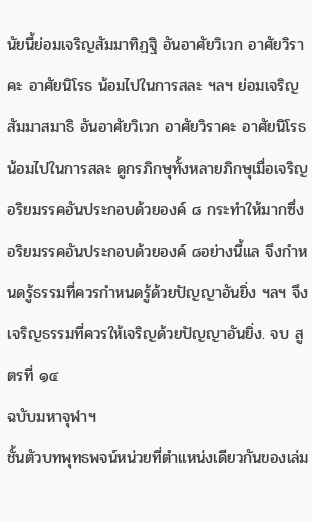นัยนี้ย่อมเจริญสัมมาทิฏฐิ อันอาศัยวิเวก อาศัยวิราคะ อาศัยนิโรธ น้อมไปในการสละ ฯลฯ ย่อมเจริญสัมมาสมาธิ อันอาศัยวิเวก อาศัยวิราคะ อาศัยนิโรธ น้อมไปในการสละ ดูกรภิกษุทั้งหลายภิกษุเมื่อเจริญอริยมรรคอันประกอบด้วยองค์ ๘ กระทำให้มากซึ่งอริยมรรคอันประกอบด้วยองค์ ๘อย่างนี้แล จึงกำหนดรู้ธรรมที่ควรกำหนดรู้ด้วยปัญญาอันยิ่ง ฯลฯ จึงเจริญธรรมที่ควรให้เจริญด้วยปัญญาอันยิ่ง. จบ สูตรที่ ๑๔
ฉบับมหาจุฬาฯ
ชั้นตัวบทพุทธพจน์หน่วยที่ตำแหน่งเดียวกันของเล่ม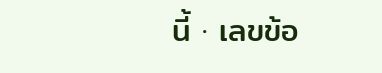นี้ · เลขข้อ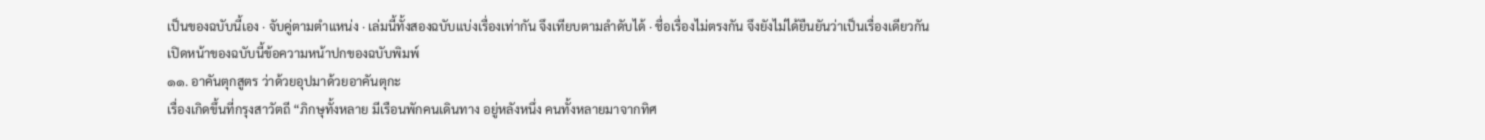เป็นของฉบับนี้เอง · จับคู่ตามตำแหน่ง · เล่มนี้ทั้งสองฉบับแบ่งเรื่องเท่ากัน จึงเทียบตามลำดับได้ · ชื่อเรื่องไม่ตรงกัน จึงยังไม่ได้ยืนยันว่าเป็นเรื่องเดียวกัน
เปิดหน้าของฉบับนี้ข้อความหน้าปกของฉบับพิมพ์
๑๑. อาคันตุกสูตร ว่าด้วยอุปมาด้วยอาคันตุกะ
เรื่องเกิดขึ้นที่กรุงสาวัตถี “ภิกษุทั้งหลาย มีเรือนพักคนเดินทาง อยู่หลังหนึ่ง คนทั้งหลายมาจากทิศ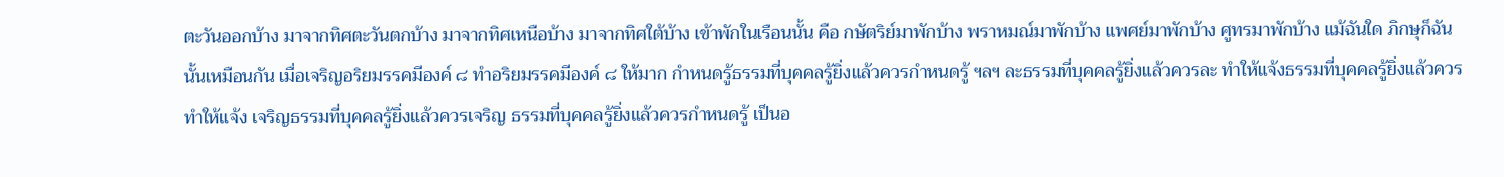ตะวันออกบ้าง มาจากทิศตะวันตกบ้าง มาจากทิศเหนือบ้าง มาจากทิศใต้บ้าง เข้าพักในเรือนนั้น คือ กษัตริย์มาพักบ้าง พราหมณ์มาพักบ้าง แพศย์มาพักบ้าง ศูทรมาพักบ้าง แม้ฉันใด ภิกษุก็ฉันนั้นเหมือนกัน เมื่อเจริญอริยมรรคมีองค์ ๘ ทำอริยมรรคมีองค์ ๘ ให้มาก กำหนดรู้ธรรมที่บุคคลรู้ยิ่งแล้วควรกำหนดรู้ ฯลฯ ละธรรมที่บุคคลรู้ยิ่งแล้วควรละ ทำให้แจ้งธรรมที่บุคคลรู้ยิ่งแล้วควรทำให้แจ้ง เจริญธรรมที่บุคคลรู้ยิ่งแล้วควรเจริญ ธรรมที่บุคคลรู้ยิ่งแล้วควรกำหนดรู้ เป็นอ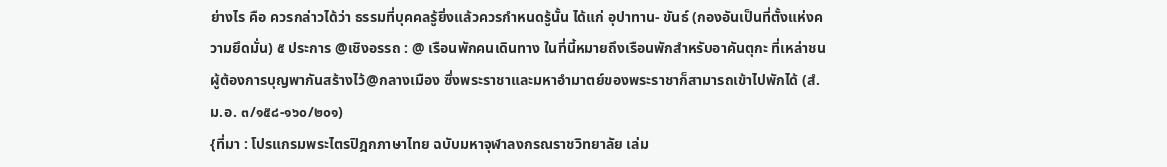ย่างไร คือ ควรกล่าวได้ว่า ธรรมที่บุคคลรู้ยิ่งแล้วควรกำหนดรู้นั้น ได้แก่ อุปาทาน- ขันธ์ (กองอันเป็นที่ตั้งแห่งความยึดมั่น) ๕ ประการ @เชิงอรรถ : @ เรือนพักคนเดินทาง ในที่นี้หมายถึงเรือนพักสำหรับอาคันตุกะ ที่เหล่าชนผู้ต้องการบุญพากันสร้างไว้@กลางเมือง ซึ่งพระราชาและมหาอำมาตย์ของพระราชาก็สามารถเข้าไปพักได้ (สํ.ม.อ. ๓/๑๕๘-๑๖๐/๒๐๑)
{ที่มา : โปรแกรมพระไตรปิฎกภาษาไทย ฉบับมหาจุฬาลงกรณราชวิทยาลัย เล่ม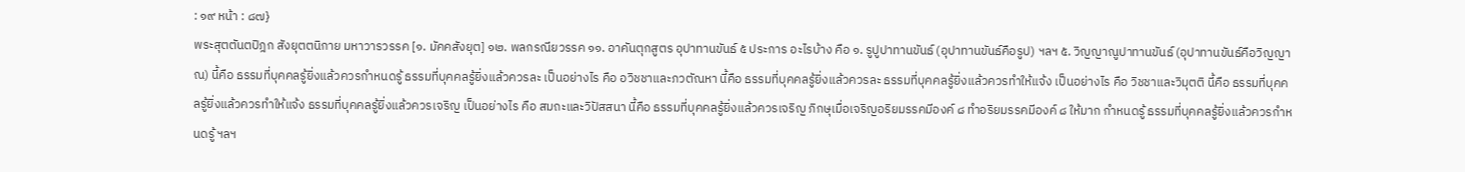: ๑๙ หน้า : ๘๗}
พระสุตตันตปิฎก สังยุตตนิกาย มหาวารวรรค [๑. มัคคสังยุต] ๑๒. พลกรณียวรรค ๑๑. อาคันตุกสูตร อุปาทานขันธ์ ๕ ประการ อะไรบ้าง คือ ๑. รูปูปาทานขันธ์ (อุปาทานขันธ์คือรูป) ฯลฯ ๕. วิญญาณูปาทานขันธ์ (อุปาทานขันธ์คือวิญญาณ) นี้คือ ธรรมที่บุคคลรู้ยิ่งแล้วควรกำหนดรู้ ธรรมที่บุคคลรู้ยิ่งแล้วควรละ เป็นอย่างไร คือ อวิชชาและภวตัณหา นี้คือ ธรรมที่บุคคลรู้ยิ่งแล้วควรละ ธรรมที่บุคคลรู้ยิ่งแล้วควรทำให้แจ้ง เป็นอย่างไร คือ วิชชาและวิมุตติ นี้คือ ธรรมที่บุคคลรู้ยิ่งแล้วควรทำให้แจ้ง ธรรมที่บุคคลรู้ยิ่งแล้วควรเจริญ เป็นอย่างไร คือ สมถะและวิปัสสนา นี้คือ ธรรมที่บุคคลรู้ยิ่งแล้วควรเจริญ ภิกษุเมื่อเจริญอริยมรรคมีองค์ ๘ ทำอริยมรรคมีองค์ ๘ ให้มาก กำหนดรู้ ธรรมที่บุคคลรู้ยิ่งแล้วควรกำหนดรู้ ฯลฯ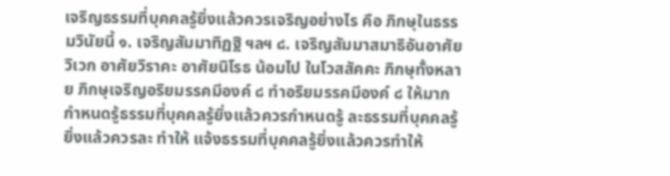เจริญธรรมที่บุคคลรู้ยิ่งแล้วควรเจริญอย่างไร คือ ภิกษุในธรรมวินัยนี้ ๑. เจริญสัมมาทิฏฐิ ฯลฯ ๘. เจริญสัมมาสมาธิอันอาศัยวิเวก อาศัยวิราคะ อาศัยนิโรธ น้อมไป ในโวสสัคคะ ภิกษุทั้งหลาย ภิกษุเจริญอริยมรรคมีองค์ ๘ ทำอริยมรรคมีองค์ ๘ ให้มาก กำหนดรู้ธรรมที่บุคคลรู้ยิ่งแล้วควรกำหนดรู้ ละธรรมที่บุคคลรู้ยิ่งแล้วควรละ ทำให้ แจ้งธรรมที่บุคคลรู้ยิ่งแล้วควรทำให้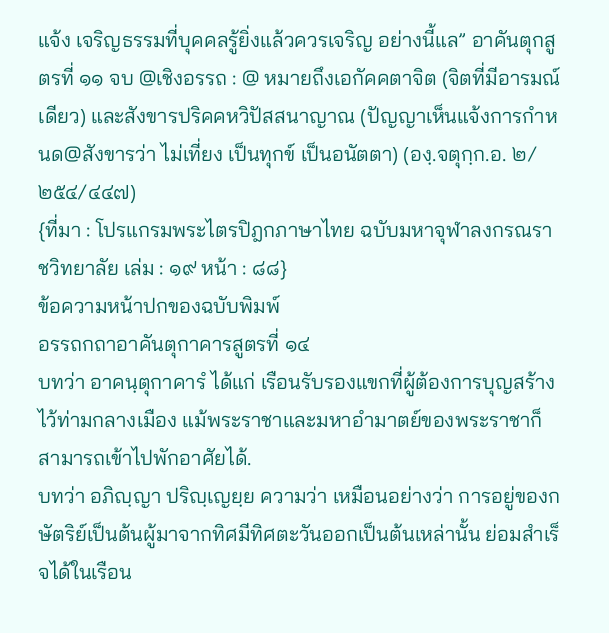แจ้ง เจริญธรรมที่บุคคลรู้ยิ่งแล้วควรเจริญ อย่างนี้แล” อาคันตุกสูตรที่ ๑๑ จบ @เชิงอรรถ : @ หมายถึงเอกัคคตาจิต (จิตที่มีอารมณ์เดียว) และสังขารปริคคหวิปัสสนาญาณ (ปัญญาเห็นแจ้งการกำหนด@สังขารว่า ไม่เที่ยง เป็นทุกข์ เป็นอนัตตา) (องฺ.จตุกฺก.อ. ๒/๒๕๔/๔๔๗)
{ที่มา : โปรแกรมพระไตรปิฎกภาษาไทย ฉบับมหาจุฬาลงกรณราชวิทยาลัย เล่ม : ๑๙ หน้า : ๘๘}
ข้อความหน้าปกของฉบับพิมพ์
อรรถกถาอาคันตุกาคารสูตรที่ ๑๔
บทว่า อาคนฺตุกาคารํ ได้แก่ เรือนรับรองแขกที่ผู้ต้องการบุญสร้างไว้ท่ามกลางเมือง แม้พระราชาและมหาอำมาตย์ของพระราชาก็สามารถเข้าไปพักอาศัยได้.
บทว่า อภิญฺญา ปริญฺเญยฺย ความว่า เหมือนอย่างว่า การอยู่ของกษัตริย์เป็นต้นผู้มาจากทิศมีทิศตะวันออกเป็นต้นเหล่านั้น ย่อมสำเร็จได้ในเรือน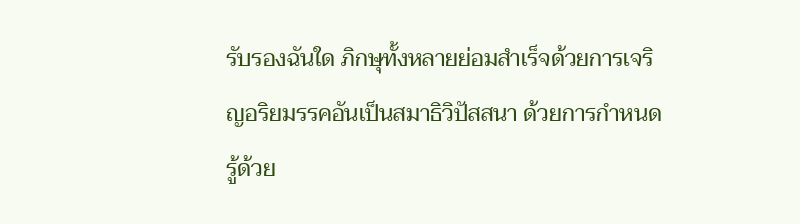รับรองฉันใด ภิกษุทั้งหลายย่อมสำเร็จด้วยการเจริญอริยมรรคอันเป็นสมาธิวิปัสสนา ด้วยการกำหนดรู้ด้วย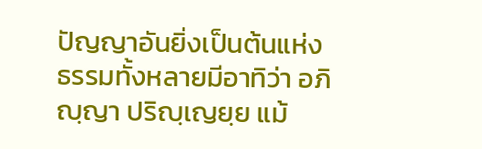ปัญญาอันยิ่งเป็นต้นแห่งธรรมทั้งหลายมีอาทิว่า อภิญฺญา ปริญฺเญยฺย แม้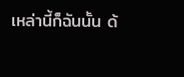เหล่านี้ก็ฉันนั้น ด้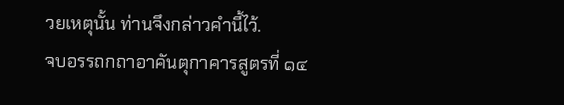วยเหตุนั้น ท่านจึงกล่าวคำนี้ไว้.
จบอรรถกถาอาคันตุกาคารสูตรที่ ๑๔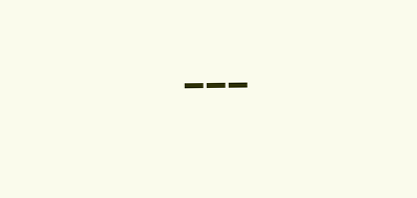---